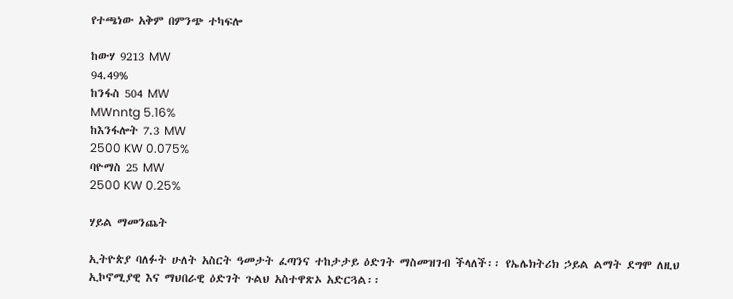የተጫነው አቅም በምንጭ ተካፍሎ

ከውሃ 9213 MW
94.49%
ከንፋስ 504 MW
MWnntg 5.16%
ከእንፋሎት 7.3 MW
2500 KW 0.075%
ባዮማስ 25 MW
2500 KW 0.25%

ሃይል ማመንጨት

ኢትዮጵያ ባለፉት ሁለት አስርት ዓመታት ፈጣንና ተከታታይ ዕድገት ማስመዝገብ ችላለች፡፡ የኤሌክትሪክ ኃይል ልማት ደግሞ ለዚህ ኢኮኖሚያዊ እና ማህበራዊ ዕድገት ጉልህ አስተዋጽኦ አድርጓል፡፡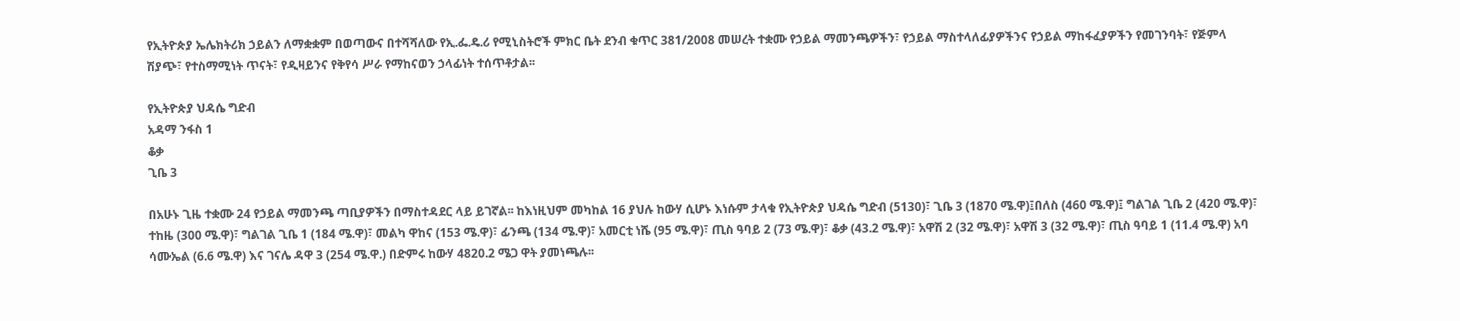የኢትዮጵያ ኤሌክትሪክ ኃይልን ለማቋቋም በወጣውና በተሻሻለው የኢ.ፌ.ዴ.ሪ የሚኒስትሮች ምክር ቤት ደንብ ቁጥር 381/2008 መሠረት ተቋሙ የኃይል ማመንጫዎችን፣ የኃይል ማስተላለፊያዎችንና የኃይል ማከፋፈያዎችን የመገንባት፣ የጅምላ ሽያጭ፣ የተስማሚነት ጥናት፣ የዲዛይንና የቅየሳ ሥራ የማከናወን ኃላፊነት ተሰጥቶታል፡፡

የኢትዮጵያ ህዳሴ ግድብ
አዳማ ንፋስ 1
ቆቃ
ጊቤ 3

በአሁኑ ጊዜ ተቋሙ 24 የኃይል ማመንጫ ጣቢያዎችን በማስተዳደር ላይ ይገኛል፡፡ ከእነዚህም መካከል 16 ያህሉ ከውሃ ሲሆኑ እነሱም ታላቁ የኢትዮጵያ ህዳሴ ግድብ (5130)፣ ጊቤ 3 (1870 ሜ.ዋ)፤በለስ (460 ሜ.ዋ)፤ ግልገል ጊቤ 2 (420 ሜ.ዋ)፣ ተከዜ (300 ሜ.ዋ)፣ ግልገል ጊቤ 1 (184 ሜ.ዋ)፣ መልካ ዋከና (153 ሜ.ዋ)፣ ፊንጫ (134 ሜ.ዋ)፣ አመርቲ ነሼ (95 ሜ.ዋ)፣ ጢስ ዓባይ 2 (73 ሜ.ዋ)፣ ቆቃ (43.2 ሜ.ዋ)፣ አዋሽ 2 (32 ሜ.ዋ)፣ አዋሽ 3 (32 ሜ.ዋ)፣ ጢስ ዓባይ 1 (11.4 ሜ.ዋ) አባ ሳሙኤል (6.6 ሜ.ዋ) እና ገናሌ ዳዋ 3 (254 ሜ.ዋ.) በድምሩ ከውሃ 4820.2 ሜጋ ዋት ያመነጫሉ፡፡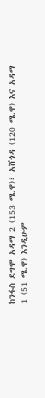ከንፋስ ደግሞ አዳማ 2 (153 ሜ.ዋ)፣ አሸጎዳ (120 ሜ.ዋ) እና አዳማ 1 (51 ሜ.ዋ) እንዲሁም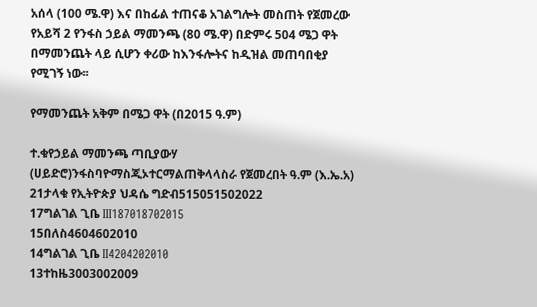አሰላ (100 ሜ.ዋ) እና በከፊል ተጠናቆ አገልግሎት መስጠት የጀመረው የአይሻ 2 የንፋስ ኃይል ማመንጫ (80 ሜ.ዋ) በድምሩ 504 ሜጋ ዋት በማመንጨት ላይ ሲሆን ቀሪው ከእንፋሎትና ከዲዝል መጠባበቂያ የሚገኝ ነው፡፡

የማመንጨት አቅም በሜጋ ዋት (በ2015 ዓ.ም)

ተ.ቁየኃይል ማመንጫ ጣቢያውሃ (ሀይድሮ)ንፋስባዮማስጂኦተርማልጠቅላላስራ የጀመረበት ዓ.ም (እ.ኤ.አ)
21ታላቁ የኢትዮጵያ ህዳሴ ግድብ515051502022
17ግልገል ጊቤ III187018702015
15በለስ4604602010
14ግልገል ጊቤ II4204202010
13ተከዜ3003002009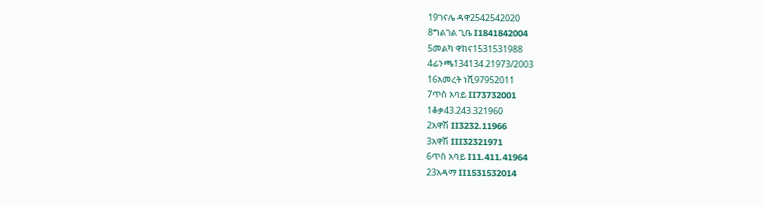19ገናሌ ዳዋ2542542020
8ግልገል ጊቤ I1841842004
5መልካ ዋከና1531531988
4ፊንጫ134134.21973/2003
16አመረት ነሺ97952011
7ጥስ አባይ II73732001
1ቆቃ43.243.321960
2አዋሽ II3232.11966
3አዋሽ III32321971
6ጥስ አባይ I11.411.41964
23አዳማ II1531532014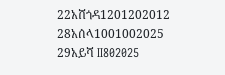22አሸጎዳ1201202012
28አሰላ1001002025
29አይሻ II802025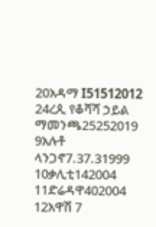20አዳማ I51512012
24ረጲ የቆሻሻ ኃይል ማመንጫ25252019
9አሉቶ ላንጋኖ7.37.31999
10ቃሊቲ142004
11ድሬዳዋ402004
12አዋሽ 7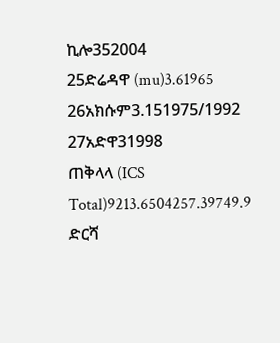ኪሎ352004
25ድሬዳዋ (mu)3.61965
26አክሱም3.151975/1992
27አድዋ31998
ጠቅላላ (ICS Total)9213.6504257.39749.9
ድርሻ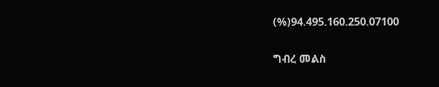(%)94.495.160.250.07100

ግብረ መልስ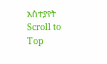አስተያየት
Scroll to Top